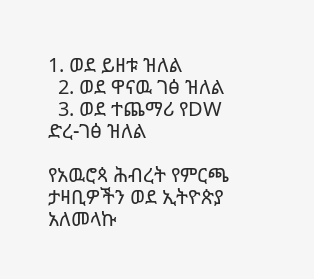1. ወደ ይዘቱ ዝለል
  2. ወደ ዋናዉ ገፅ ዝለል
  3. ወደ ተጨማሪ የDW ድረ-ገፅ ዝለል

የአዉሮጳ ሕብረት የምርጫ ታዛቢዎችን ወደ ኢትዮጵያ አለመላኩ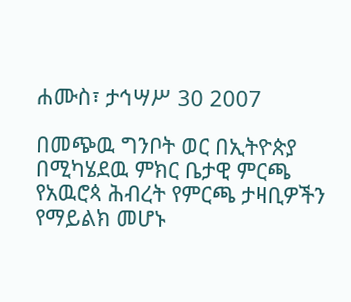ሐሙስ፣ ታኅሣሥ 30 2007

በመጭዉ ግንቦት ወር በኢትዮጵያ በሚካሄደዉ ምክር ቤታዊ ምርጫ የአዉሮጳ ሕብረት የምርጫ ታዛቢዎችን የማይልክ መሆኑ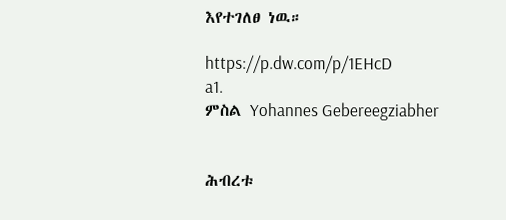እየተገለፀ ነዉ።

https://p.dw.com/p/1EHcD
a1.
ምስል Yohannes Gebereegziabher


ሕብረቱ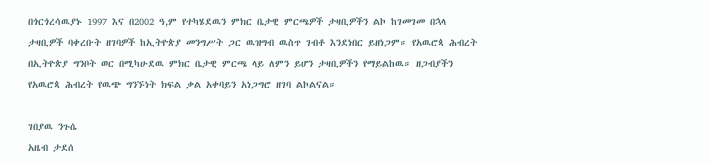በጎርጎረሳዉያኑ 1997 እና በ2002 ዓ,ም የተካሄደዉን ምክር ቤታዊ ምርጫዎች ታዛቢዎችን ልኮ ከገመገመ በኋላ ታዛቢዎች ባቀረቡት ዘገባዎች ከኢትዮጵያ መንግሥት ጋር ዉዝግብ ዉስጥ ገብቶ እንደነበር ይዘነጋም። የአዉሮጳ ሕብረት በኢትዮጵያ ግንቦት ወር በሚካሁደዉ ምክር ቤታዊ ምርጫ ላይ ለምን ይሆን ታዛቢዎችን የማይልከዉ። ዘጋብያችን የአዉሮጳ ሕብረት የዉጭ ግንኙነት ክፍል ቃል አቀባይን አነጋግሮ ዘገባ ልኮልናል።

ገበያዉ ንጉሴ
አዜብ ታደሰ